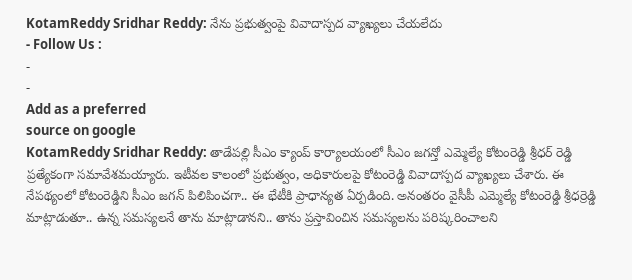KotamReddy Sridhar Reddy: నేను ప్రభుత్వంపై వివాదాస్పద వ్యాఖ్యలు చేయలేదు
- Follow Us :
-
-
Add as a preferred
source on google
KotamReddy Sridhar Reddy: తాడేపల్లి సీఎం క్యాంప్ కార్యాలయంలో సీఎం జగన్తో ఎమ్మెల్యే కోటంరెడ్డి శ్రీధర్ రెడ్డి ప్రత్యేకంగా సమావేశమయ్యారు. ఇటీవల కాలంలో ప్రభుత్వం, అధికారులపై కోటంరెడ్డి వివాదాస్పద వ్యాఖ్యలు చేశారు. ఈ నేపథ్యంలో కోటంరెడ్డిని సీఎం జగన్ పిలిపించగా.. ఈ భేటీకి ప్రాధాన్యత ఏర్పడింది. అనంతరం వైసీపీ ఎమ్మెల్యే కోటంరెడ్డి శ్రీధర్రెడ్డి మాట్లాడుతూ.. ఉన్న సమస్యలనే తాను మాట్లాడానని.. తాను ప్రస్తావించిన సమస్యలను పరిష్కరించాలని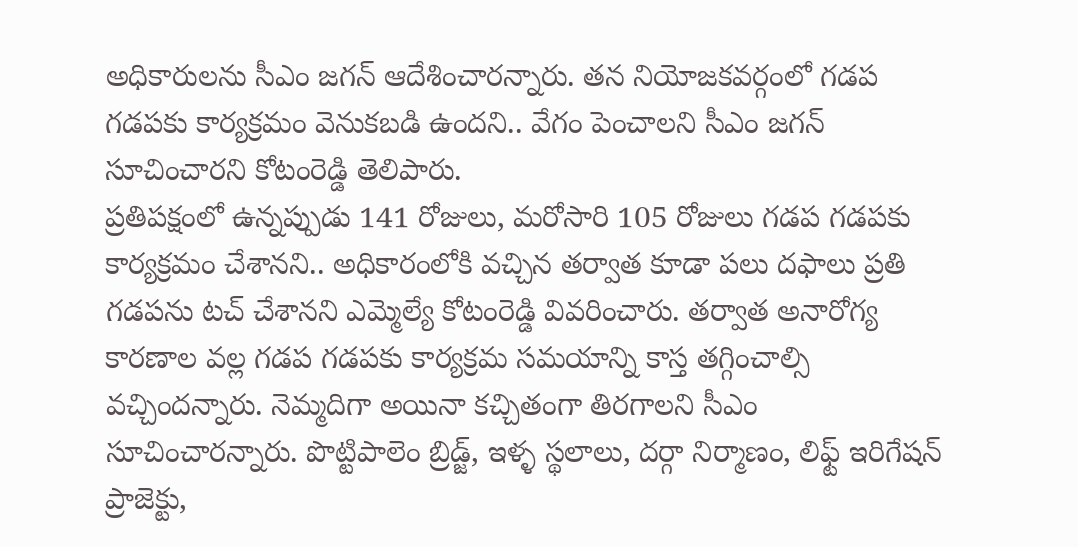అధికారులను సీఎం జగన్ ఆదేశించారన్నారు. తన నియోజకవర్గంలో గడప గడపకు కార్యక్రమం వెనుకబడి ఉందని.. వేగం పెంచాలని సీఎం జగన్ సూచించారని కోటంరెడ్డి తెలిపారు.
ప్రతిపక్షంలో ఉన్నప్పుడు 141 రోజులు, మరోసారి 105 రోజులు గడప గడపకు కార్యక్రమం చేశానని.. అధికారంలోకి వచ్చిన తర్వాత కూడా పలు దఫాలు ప్రతి గడపను టచ్ చేశానని ఎమ్మెల్యే కోటంరెడ్డి వివరించారు. తర్వాత అనారోగ్య కారణాల వల్ల గడప గడపకు కార్యక్రమ సమయాన్ని కాస్త తగ్గించాల్సి వచ్చిందన్నారు. నెమ్మదిగా అయినా కచ్చితంగా తిరగాలని సీఎం సూచించారన్నారు. పొట్టిపాలెం బ్రిడ్జ్, ఇళ్ళ స్థలాలు, దర్గా నిర్మాణం, లిఫ్ట్ ఇరిగేషన్ ప్రాజెక్టు,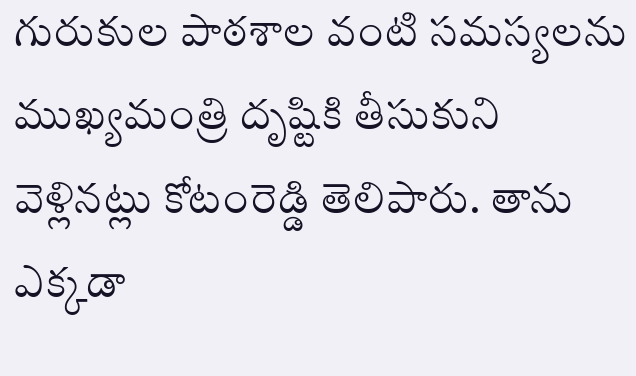గురుకుల పాఠశాల వంటి సమస్యలను ముఖ్యమంత్రి దృష్టికి తీసుకుని వెళ్లినట్లు కోటంరెడ్డి తెలిపారు. తాను ఎక్కడా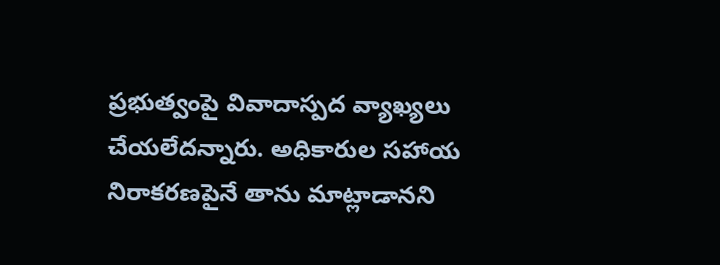ప్రభుత్వంపై వివాదాస్పద వ్యాఖ్యలు చేయలేదన్నారు. అధికారుల సహాయ నిరాకరణపైనే తాను మాట్లాడానని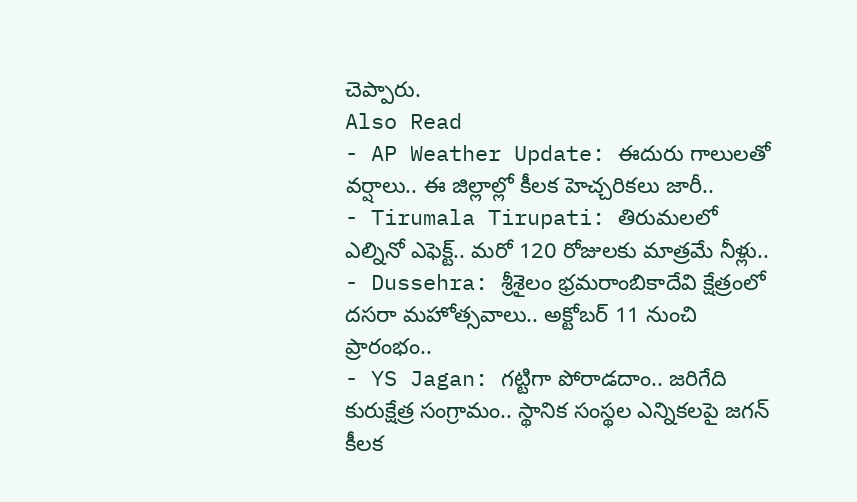చెప్పారు.
Also Read
- AP Weather Update: ఈదురు గాలులతో వర్షాలు.. ఈ జిల్లాల్లో కీలక హెచ్చరికలు జారీ..
- Tirumala Tirupati: తిరుమలలో ఎల్నినో ఎఫెక్ట్.. మరో 120 రోజులకు మాత్రమే నీళ్లు..
- Dussehra: శ్రీశైలం భ్రమరాంబికాదేవి క్షేత్రంలో దసరా మహోత్సవాలు.. అక్టోబర్ 11 నుంచి ప్రారంభం..
- YS Jagan: గట్టిగా పోరాడదాం.. జరిగేది కురుక్షేత్ర సంగ్రామం.. స్థానిక సంస్థల ఎన్నికలపై జగన్ కీలక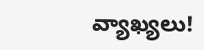వ్యాఖ్యలు!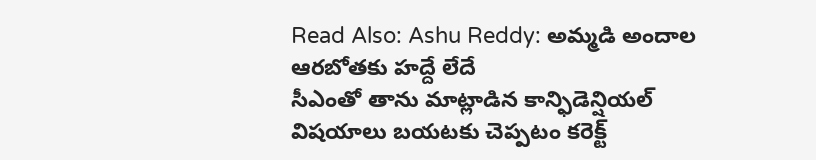Read Also: Ashu Reddy: అమ్మడి అందాల ఆరబోతకు హద్దే లేదే
సీఎంతో తాను మాట్లాడిన కాన్ఫిడెన్షియల్ విషయాలు బయటకు చెప్పటం కరెక్ట్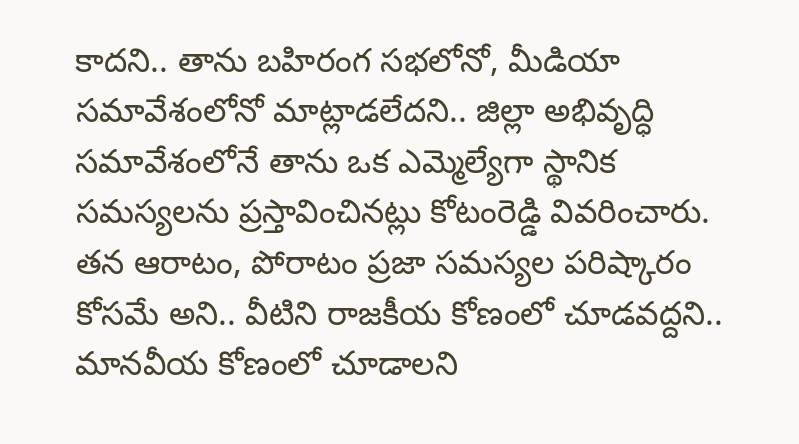కాదని.. తాను బహిరంగ సభలోనో, మీడియా సమావేశంలోనో మాట్లాడలేదని.. జిల్లా అభివృద్ధి సమావేశంలోనే తాను ఒక ఎమ్మెల్యేగా స్థానిక సమస్యలను ప్రస్తావించినట్లు కోటంరెడ్డి వివరించారు. తన ఆరాటం, పోరాటం ప్రజా సమస్యల పరిష్కారం కోసమే అని.. వీటిని రాజకీయ కోణంలో చూడవద్దని.. మానవీయ కోణంలో చూడాలని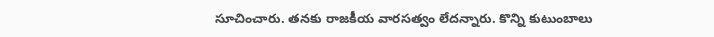సూచించారు. తనకు రాజకీయ వారసత్వం లేదన్నారు. కొన్ని కుటుంబాలు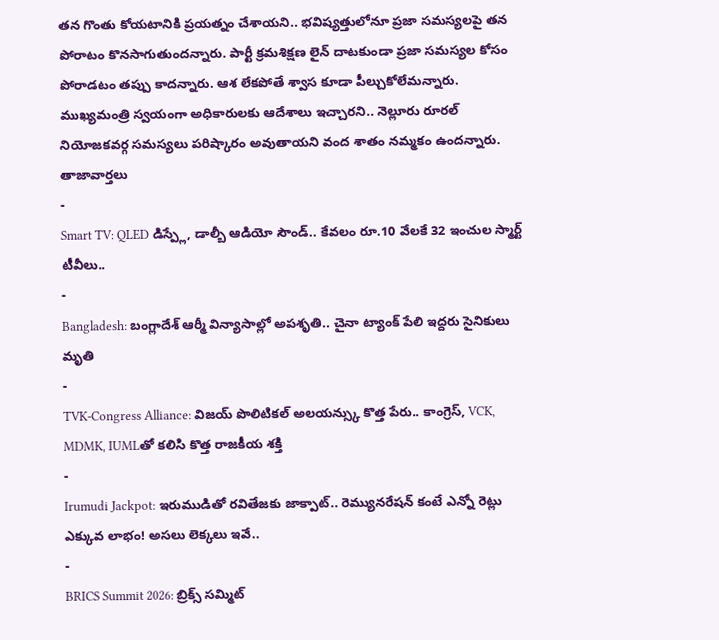తన గొంతు కోయటానికి ప్రయత్నం చేశాయని.. భవిష్యత్తులోనూ ప్రజా సమస్యలపై తన పోరాటం కొనసాగుతుందన్నారు. పార్టీ క్రమశిక్షణ లైన్ దాటకుండా ప్రజా సమస్యల కోసం పోరాడటం తప్పు కాదన్నారు. ఆశ లేకపోతే శ్వాస కూడా పీల్చుకోలేమన్నారు. ముఖ్యమంత్రి స్వయంగా అధికారులకు ఆదేశాలు ఇచ్చారని.. నెల్లూరు రూరల్ నియోజకవర్గ సమస్యలు పరిష్కారం అవుతాయని వంద శాతం నమ్మకం ఉందన్నారు.
తాజావార్తలు
-
Smart TV: QLED డిస్ప్లే, డాల్బీ ఆడియో సౌండ్.. కేవలం రూ.10 వేలకే 32 ఇంచుల స్మార్ట్ టీవీలు..
-
Bangladesh: బంగ్లాదేశ్ ఆర్మీ విన్యాసాల్లో అపశృతి.. చైనా ట్యాంక్ పేలి ఇద్దరు సైనికులు మృతి
-
TVK-Congress Alliance: విజయ్ పొలిటికల్ అలయన్స్కు కొత్త పేరు.. కాంగ్రెస్, VCK, MDMK, IUMLతో కలిసి కొత్త రాజకీయ శక్తి
-
Irumudi Jackpot: ఇరుముడితో రవితేజకు జాక్పాట్.. రెమ్యునరేషన్ కంటే ఎన్నో రెట్లు ఎక్కువ లాభం! అసలు లెక్కలు ఇవే..
-
BRICS Summit 2026: బ్రిక్స్ సమ్మిట్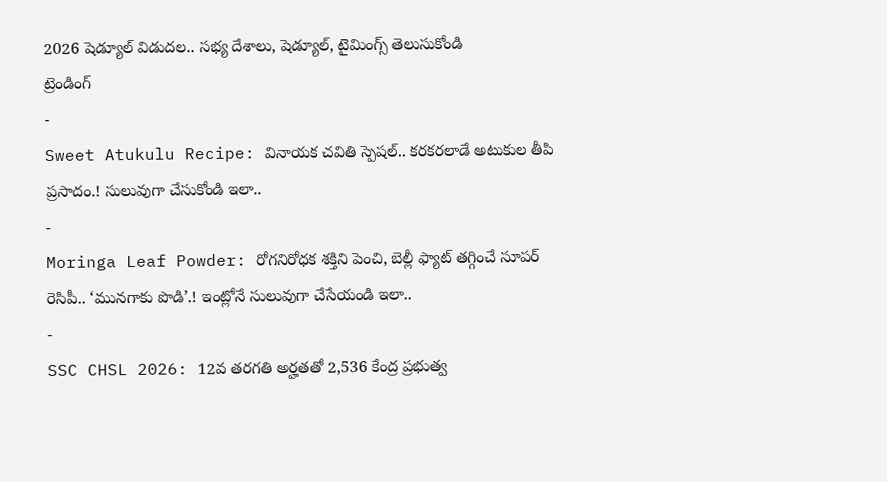2026 షెడ్యూల్ విడుదల.. సభ్య దేశాలు, షెడ్యూల్, టైమింగ్స్ తెలుసుకోండి
ట్రెండింగ్
-
Sweet Atukulu Recipe: వినాయక చవితి స్పెషల్.. కరకరలాడే అటుకుల తీపి ప్రసాదం.! సులువుగా చేసుకోండి ఇలా..
-
Moringa Leaf Powder: రోగనిరోధక శక్తిని పెంచి, బెల్లీ ఫ్యాట్ తగ్గించే సూపర్ రెసిపీ.. ‘మునగాకు పొడి’.! ఇంట్లోనే సులువుగా చేసేయండి ఇలా..
-
SSC CHSL 2026: 12వ తరగతి అర్హతతో 2,536 కేంద్ర ప్రభుత్వ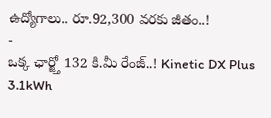ఉద్యోగాలు.. రూ.92,300 వరకు జీతం..!
-
ఒక్క ఛార్జ్తో 132 కి.మీ రేంజ్..! Kinetic DX Plus 3.1kWh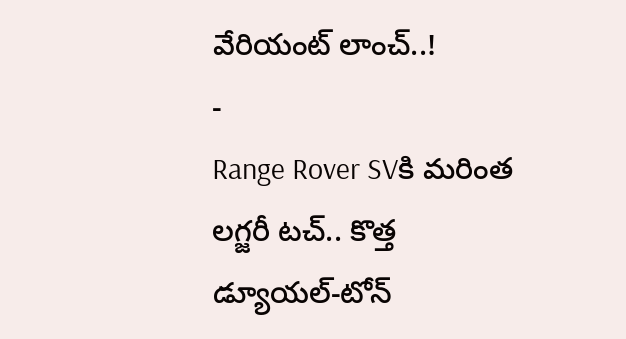వేరియంట్ లాంచ్..!
-
Range Rover SVకి మరింత లగ్జరీ టచ్.. కొత్త డ్యూయల్-టోన్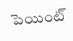పెయింట్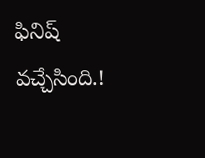ఫినిష్ వచ్చేసింది.!